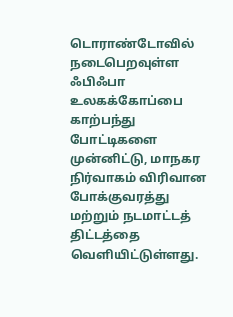டொராண்டோவில் நடைபெறவுள்ள ஃபிஃபா உலகக்கோப்பை காற்பந்து போட்டிகளை முன்னிட்டு, மாநகர நிர்வாகம் விரிவான போக்குவரத்து மற்றும் நடமாட்டத் திட்டத்தை வெளியிட்டுள்ளது.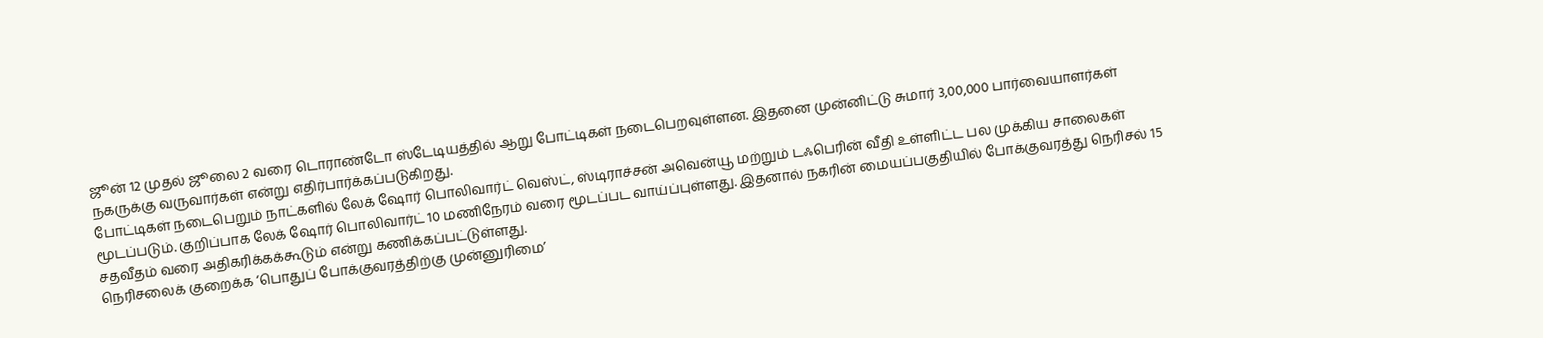ஜூன் 12 முதல் ஜூலை 2 வரை டொராண்டோ ஸ்டேடியத்தில் ஆறு போட்டிகள் நடைபெறவுள்ளன. இதனை முன்னிட்டு சுமார் 3,00,000 பார்வையாளர்கள் நகருக்கு வருவார்கள் என்று எதிர்பார்க்கப்படுகிறது.
போட்டிகள் நடைபெறும் நாட்களில் லேக் ஷோர் பொலிவார்ட் வெஸ்ட், ஸ்டிராச்சன் அவென்யூ மற்றும் டஃபெரின் வீதி உள்ளிட்ட பல முக்கிய சாலைகள் மூடப்படும். குறிப்பாக லேக் ஷோர் பொலிவார்ட் 10 மணிநேரம் வரை மூடப்பட வாய்ப்புள்ளது. இதனால் நகரின் மையப்பகுதியில் போக்குவரத்து நெரிசல் 15 சதவீதம் வரை அதிகரிக்கக்கூடும் என்று கணிக்கப்பட்டுள்ளது.
நெரிசலைக் குறைக்க ‘பொதுப் போக்குவரத்திற்கு முன்னுரிமை’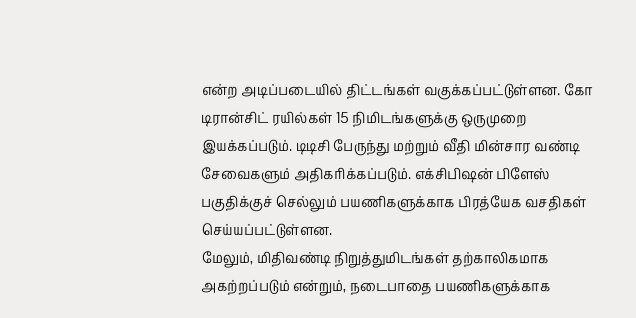என்ற அடிப்படையில் திட்டங்கள் வகுக்கப்பட்டுள்ளன. கோ டிரான்சிட் ரயில்கள் 15 நிமிடங்களுக்கு ஒருமுறை இயக்கப்படும். டிடிசி பேருந்து மற்றும் வீதி மின்சார வண்டி சேவைகளும் அதிகரிக்கப்படும். எக்சிபிஷன் பிளேஸ் பகுதிக்குச் செல்லும் பயணிகளுக்காக பிரத்யேக வசதிகள் செய்யப்பட்டுள்ளன.
மேலும், மிதிவண்டி நிறுத்துமிடங்கள் தற்காலிகமாக அகற்றப்படும் என்றும், நடைபாதை பயணிகளுக்காக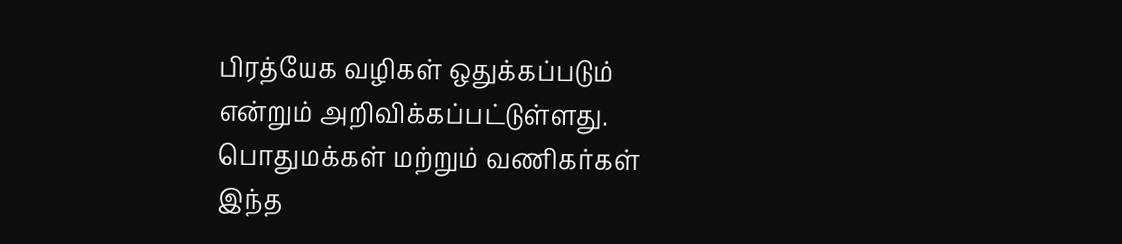பிரத்யேக வழிகள் ஒதுக்கப்படும் என்றும் அறிவிக்கப்பட்டுள்ளது. பொதுமக்கள் மற்றும் வணிகர்கள் இந்த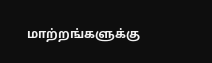மாற்றங்களுக்கு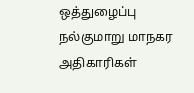ஒத்துழைப்பு நல்குமாறு மாநகர அதிகாரிகள்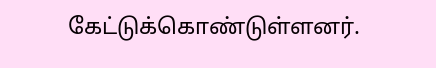கேட்டுக்கொண்டுள்ளனர்.